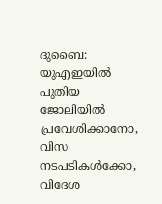ദുബൈ: യുഎഇയിൽ പുതിയ ജോലിയിൽ പ്രവേശിക്കാനോ, വിസ നടപടികൾക്കോ, വിദേശ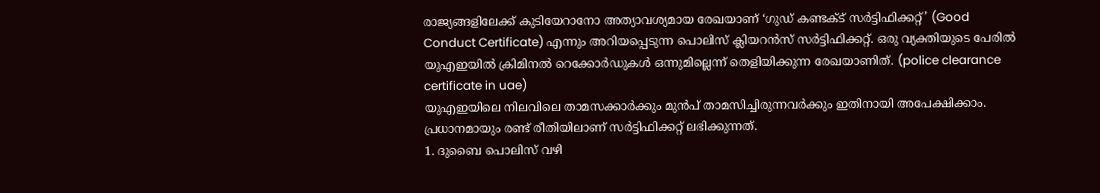രാജ്യങ്ങളിലേക്ക് കുടിയേറാനോ അത്യാവശ്യമായ രേഖയാണ് ‘ഗുഡ് കണ്ടക്ട് സർട്ടിഫിക്കറ്റ്’ (Good Conduct Certificate) എന്നും അറിയപ്പെടുന്ന പൊലിസ് ക്ലിയറൻസ് സർട്ടിഫിക്കറ്റ്. ഒരു വ്യക്തിയുടെ പേരിൽ യുഎഇയിൽ ക്രിമിനൽ റെക്കോർഡുകൾ ഒന്നുമില്ലെന്ന് തെളിയിക്കുന്ന രേഖയാണിത്. (police clearance certificate in uae)
യുഎഇയിലെ നിലവിലെ താമസക്കാർക്കും മുൻപ് താമസിച്ചിരുന്നവർക്കും ഇതിനായി അപേക്ഷിക്കാം. പ്രധാനമായും രണ്ട് രീതിയിലാണ് സർട്ടിഫിക്കറ്റ് ലഭിക്കുന്നത്.
1. ദുബൈ പൊലിസ് വഴി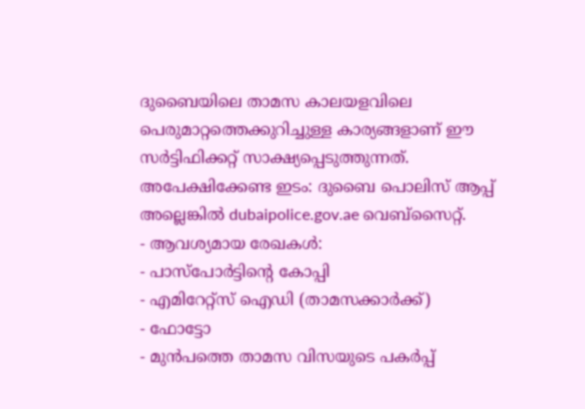ദുബൈയിലെ താമസ കാലയളവിലെ പെരുമാറ്റത്തെക്കുറിച്ചുള്ള കാര്യങ്ങളാണ് ഈ സർട്ടിഫിക്കറ്റ് സാക്ഷ്യപ്പെടുത്തുന്നത്.
അപേക്ഷിക്കേണ്ട ഇടം: ദുബൈ പൊലിസ് ആപ്പ് അല്ലെങ്കിൽ dubaipolice.gov.ae വെബ്സൈറ്റ്.
- ആവശ്യമായ രേഖകൾ:
- പാസ്പോർട്ടിന്റെ കോപ്പി
- എമിറേറ്റ്സ് ഐഡി (താമസക്കാർക്ക്)
- ഫോട്ടോ
- മുൻപത്തെ താമസ വിസയുടെ പകർപ്പ്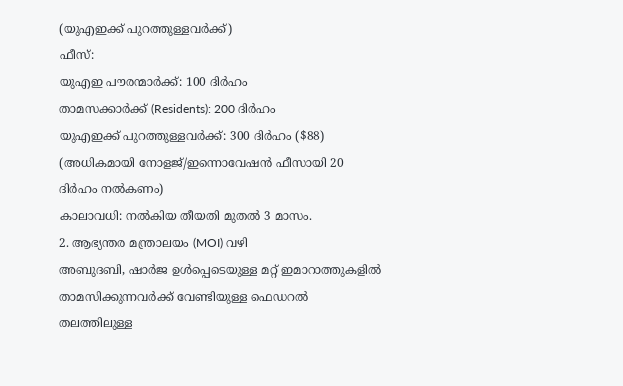(യുഎഇക്ക് പുറത്തുള്ളവർക്ക്)
ഫീസ്:
യുഎഇ പൗരന്മാർക്ക്: 100 ദിർഹം
താമസക്കാർക്ക് (Residents): 200 ദിർഹം
യുഎഇക്ക് പുറത്തുള്ളവർക്ക്: 300 ദിർഹം ($88)
(അധികമായി നോളജ്/ഇന്നൊവേഷൻ ഫീസായി 20 ദിർഹം നൽകണം)
കാലാവധി: നൽകിയ തീയതി മുതൽ 3 മാസം.
2. ആഭ്യന്തര മന്ത്രാലയം (MOI) വഴി
അബുദബി, ഷാർജ ഉൾപ്പെടെയുള്ള മറ്റ് ഇമാറാത്തുകളിൽ താമസിക്കുന്നവർക്ക് വേണ്ടിയുള്ള ഫെഡറൽ തലത്തിലുള്ള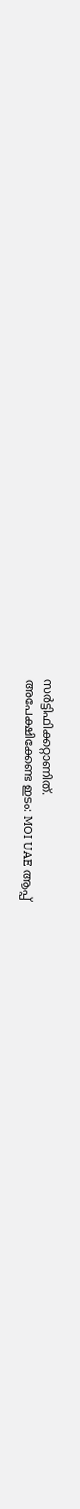സർട്ടിഫിക്കറ്റാണിത്.
അപേക്ഷിക്കേണ്ട ഇടം: MOI UAE ആപ്പ്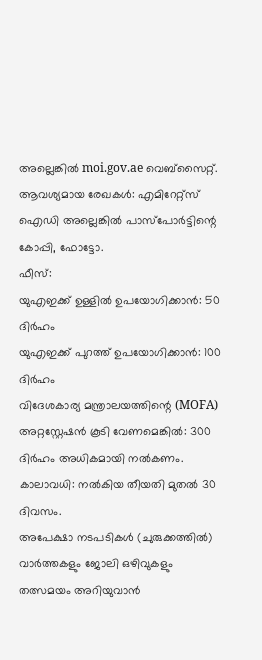അല്ലെങ്കിൽ moi.gov.ae വെബ്സൈറ്റ്.
ആവശ്യമായ രേഖകൾ: എമിറേറ്റ്സ് ഐഡി അല്ലെങ്കിൽ പാസ്പോർട്ടിന്റെ കോപ്പി, ഫോട്ടോ.
ഫീസ്:
യുഎഇക്ക് ഉള്ളിൽ ഉപയോഗിക്കാൻ: 50 ദിർഹം
യുഎഇക്ക് പുറത്ത് ഉപയോഗിക്കാൻ: 100 ദിർഹം
വിദേശകാര്യ മന്ത്രാലയത്തിന്റെ (MOFA) അറ്റസ്റ്റേഷൻ കൂടി വേണമെങ്കിൽ: 300 ദിർഹം അധികമായി നൽകണം.
കാലാവധി: നൽകിയ തീയതി മുതൽ 30 ദിവസം.
അപേക്ഷാ നടപടികൾ (ചുരുക്കത്തിൽ)
വാർത്തകളും ജോലി ഒഴിവുകളും തത്സമയം അറിയുവാൻ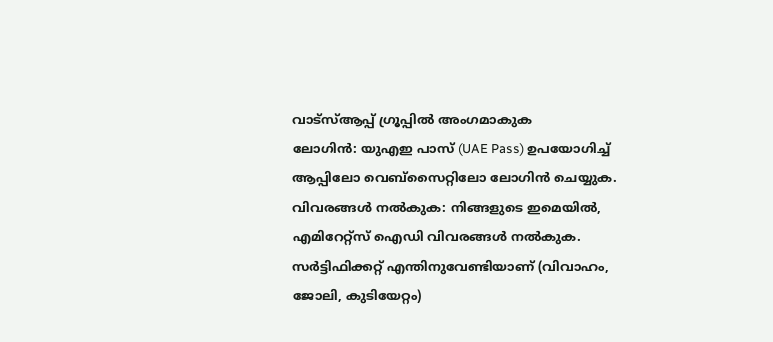വാട്സ്ആപ്പ് ഗ്രൂപ്പിൽ അംഗമാകുക
ലോഗിൻ: യുഎഇ പാസ് (UAE Pass) ഉപയോഗിച്ച് ആപ്പിലോ വെബ്സൈറ്റിലോ ലോഗിൻ ചെയ്യുക.
വിവരങ്ങൾ നൽകുക: നിങ്ങളുടെ ഇമെയിൽ, എമിറേറ്റ്സ് ഐഡി വിവരങ്ങൾ നൽകുക. സർട്ടിഫിക്കറ്റ് എന്തിനുവേണ്ടിയാണ് (വിവാഹം, ജോലി, കുടിയേറ്റം)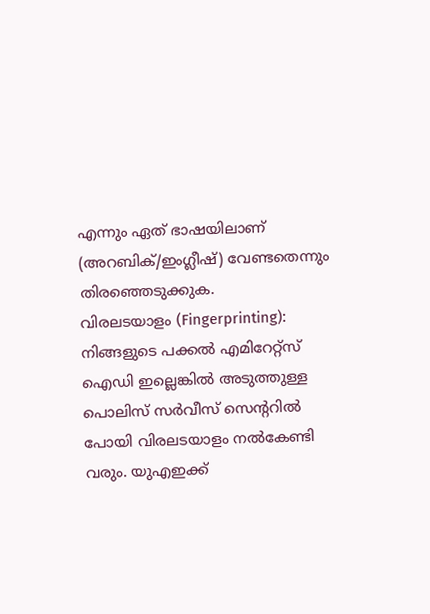എന്നും ഏത് ഭാഷയിലാണ് (അറബിക്/ഇംഗ്ലീഷ്) വേണ്ടതെന്നും തിരഞ്ഞെടുക്കുക.
വിരലടയാളം (Fingerprinting): നിങ്ങളുടെ പക്കൽ എമിറേറ്റ്സ് ഐഡി ഇല്ലെങ്കിൽ അടുത്തുള്ള പൊലിസ് സർവീസ് സെന്ററിൽ പോയി വിരലടയാളം നൽകേണ്ടി വരും. യുഎഇക്ക്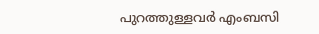പുറത്തുള്ളവർ എംബസി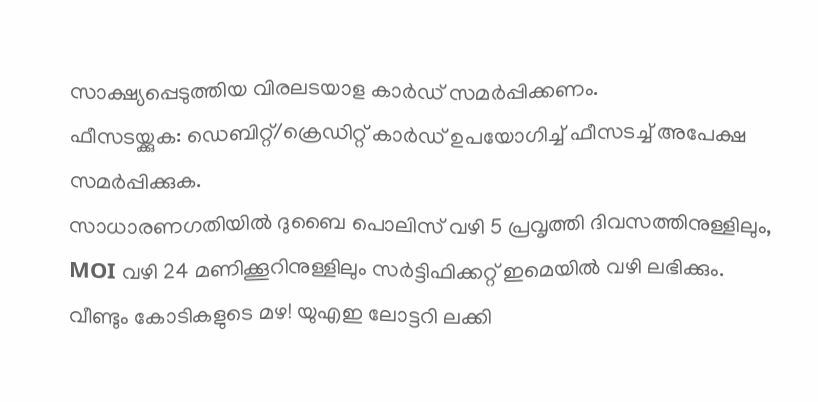സാക്ഷ്യപ്പെടുത്തിയ വിരലടയാള കാർഡ് സമർപ്പിക്കണം.
ഫീസടയ്ക്കുക: ഡെബിറ്റ്/ക്രെഡിറ്റ് കാർഡ് ഉപയോഗിച്ച് ഫീസടച്ച് അപേക്ഷ സമർപ്പിക്കുക.
സാധാരണഗതിയിൽ ദുബൈ പൊലിസ് വഴി 5 പ്രവൃത്തി ദിവസത്തിനുള്ളിലും, MOI വഴി 24 മണിക്കൂറിനുള്ളിലും സർട്ടിഫിക്കറ്റ് ഇമെയിൽ വഴി ലഭിക്കും.
വീണ്ടും കോടികളുടെ മഴ! യുഎഇ ലോട്ടറി ലക്കി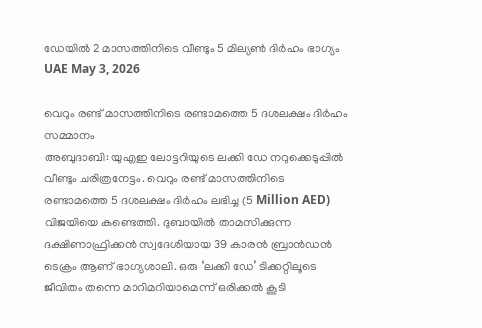ഡേയിൽ 2 മാസത്തിനിടെ വീണ്ടും 5 മില്യൺ ദിർഹം ഭാഗ്യം
UAE May 3, 2026

വെറും രണ്ട് മാസത്തിനിടെ രണ്ടാമത്തെ 5 ദശലക്ഷം ദിർഹം സമ്മാനം
അബുദാബി: യുഎഇ ലോട്ടറിയുടെ ലക്കി ഡേ നറുക്കെടുപ്പിൽ വീണ്ടും ചരിത്രനേട്ടം. വെറും രണ്ട് മാസത്തിനിടെ രണ്ടാമത്തെ 5 ദശലക്ഷം ദിർഹം ലഭിച്ച (5 Million AED) വിജയിയെ കണ്ടെത്തി. ദുബായിൽ താമസിക്കുന്ന ദക്ഷിണാഫ്രിക്കൻ സ്വദേശിയായ 39 കാരൻ ബ്രാൻഡൻ ടെക്രം ആണ് ഭാഗ്യശാലി. ഒരു ‘ലക്കി ഡേ’ ടിക്കറ്റിലൂടെ ജീവിതം തന്നെ മാറിമറിയാമെന്ന് ഒരിക്കൽ കൂടി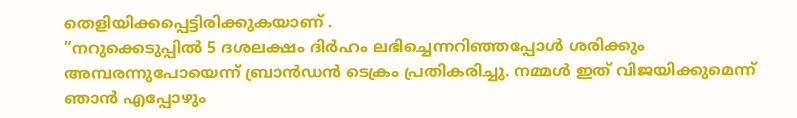തെളിയിക്കപ്പെട്ടിരിക്കുകയാണ് .
”നറുക്കെടുപ്പിൽ 5 ദശലക്ഷം ദിർഹം ലഭിച്ചെന്നറിഞ്ഞപ്പോൾ ശരിക്കും അമ്പരന്നുപോയെന്ന് ബ്രാൻഡൻ ടെക്രം പ്രതികരിച്ചു. നമ്മൾ ഇത് വിജയിക്കുമെന്ന് ഞാൻ എപ്പോഴും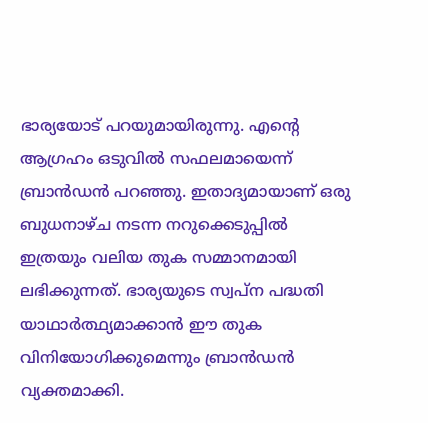ഭാര്യയോട് പറയുമായിരുന്നു. എന്റെ ആഗ്രഹം ഒടുവിൽ സഫലമായെന്ന് ബ്രാൻഡൻ പറഞ്ഞു. ഇതാദ്യമായാണ് ഒരു ബുധനാഴ്ച നടന്ന നറുക്കെടുപ്പിൽ ഇത്രയും വലിയ തുക സമ്മാനമായി ലഭിക്കുന്നത്. ഭാര്യയുടെ സ്വപ്ന പദ്ധതി യാഥാർത്ഥ്യമാക്കാൻ ഈ തുക വിനിയോഗിക്കുമെന്നും ബ്രാൻഡൻ വ്യക്തമാക്കി.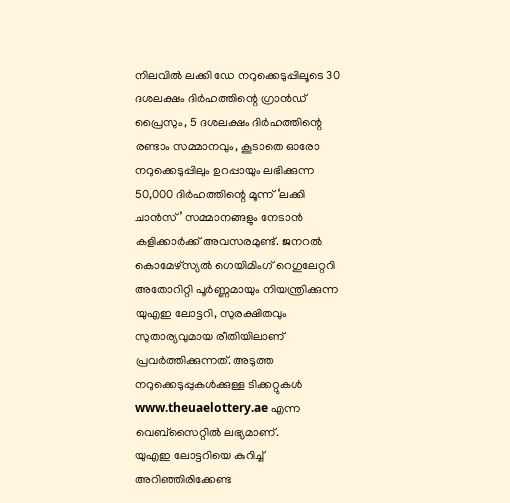നിലവിൽ ലക്കി ഡേ നറുക്കെടുപ്പിലൂടെ 30 ദശലക്ഷം ദിർഹത്തിന്റെ ഗ്രാൻഡ് പ്രൈസും, 5 ദശലക്ഷം ദിർഹത്തിന്റെ രണ്ടാം സമ്മാനവും, കൂടാതെ ഓരോ നറുക്കെടുപ്പിലും ഉറപ്പായും ലഭിക്കുന്ന 50,000 ദിർഹത്തിന്റെ മൂന്ന് ‘ലക്കി ചാൻസ്’ സമ്മാനങ്ങളും നേടാൻ കളിക്കാർക്ക് അവസരമുണ്ട്. ജനറൽ കൊമേഴ്സ്യൽ ഗെയിമിംഗ് റെഗുലേറ്ററി അതോറിറ്റി പൂർണ്ണമായും നിയന്ത്രിക്കുന്ന യുഎഇ ലോട്ടറി, സുരക്ഷിതവും സുതാര്യവുമായ രീതിയിലാണ് പ്രവർത്തിക്കുന്നത്. അടുത്ത നറുക്കെടുപ്പുകൾക്കുള്ള ടിക്കറ്റുകൾ www.theuaelottery.ae എന്ന വെബ്സൈറ്റിൽ ലഭ്യമാണ്.
യുഎഇ ലോട്ടറിയെ കുറിച്ച് അറിഞ്ഞിരിക്കേണ്ട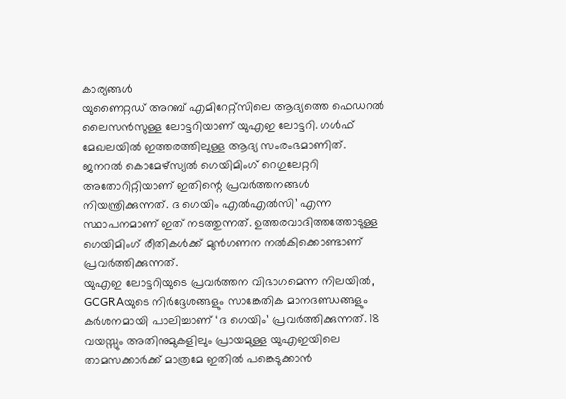കാര്യങ്ങൾ
യുണൈറ്റഡ് അറബ് എമിറേറ്റ്സിലെ ആദ്യത്തെ ഫെഡറൽ ലൈസൻസുള്ള ലോട്ടറിയാണ് യുഎഇ ലോട്ടറി. ഗൾഫ് മേഖലയിൽ ഇത്തരത്തിലുള്ള ആദ്യ സംരംഭമാണിത്. ജനറൽ കൊമേഴ്സ്യൽ ഗെയിമിംഗ് റെഗുലേറ്ററി അതോറിറ്റിയാണ് ഇതിന്റെ പ്രവർത്തനങ്ങൾ നിയന്ത്രിക്കുന്നത്. ദ ഗെയിം എൽഎൽസി’ എന്ന സ്ഥാപനമാണ് ഇത് നടത്തുന്നത്. ഉത്തരവാദിത്തത്തോടുള്ള ഗെയിമിംഗ് രീതികൾക്ക് മുൻഗണന നൽകിക്കൊണ്ടാണ് പ്രവർത്തിക്കുന്നത്.
യുഎഇ ലോട്ടറിയുടെ പ്രവർത്തന വിഭാഗമെന്ന നിലയിൽ, GCGRAയുടെ നിർദ്ദേശങ്ങളും സാങ്കേതിക മാനദണ്ഡങ്ങളും കർശനമായി പാലിച്ചാണ് ‘ദ ഗെയിം’ പ്രവർത്തിക്കുന്നത്. 18 വയസ്സും അതിനുമുകളിലും പ്രായമുള്ള യുഎഇയിലെ താമസക്കാർക്ക് മാത്രമേ ഇതിൽ പങ്കെടുക്കാൻ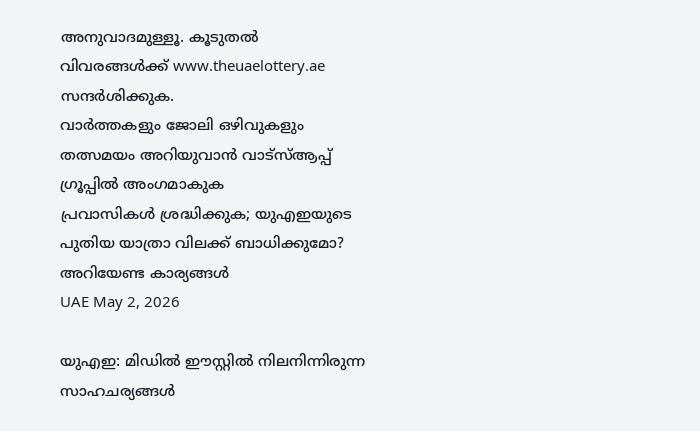അനുവാദമുള്ളൂ. കൂടുതൽ വിവരങ്ങൾക്ക് www.theuaelottery.ae സന്ദർശിക്കുക.
വാർത്തകളും ജോലി ഒഴിവുകളും തത്സമയം അറിയുവാൻ വാട്സ്ആപ്പ് ഗ്രൂപ്പിൽ അംഗമാകുക
പ്രവാസികൾ ശ്രദ്ധിക്കുക; യുഎഇയുടെ പുതിയ യാത്രാ വിലക്ക് ബാധിക്കുമോ? അറിയേണ്ട കാര്യങ്ങൾ
UAE May 2, 2026

യുഎഇ: മിഡിൽ ഈസ്റ്റിൽ നിലനിന്നിരുന്ന സാഹചര്യങ്ങൾ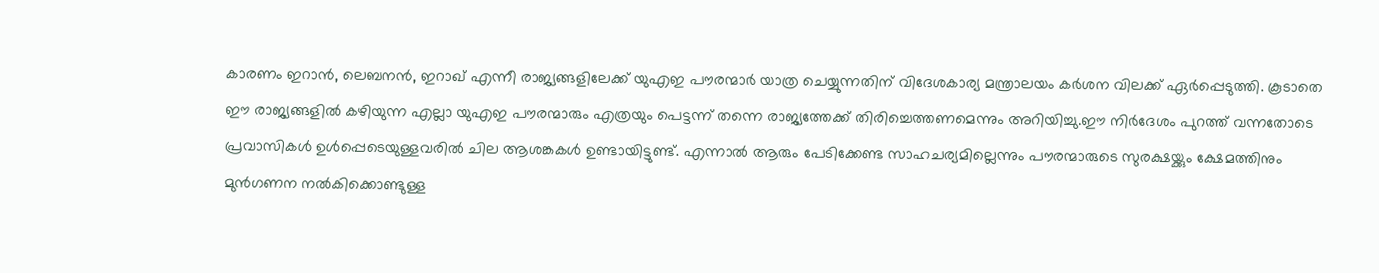കാരണം ഇറാൻ, ലെബനൻ, ഇറാഖ് എന്നീ രാജ്യങ്ങളിലേക്ക് യുഎഇ പൗരന്മാർ യാത്ര ചെയ്യുന്നതിന് വിദേശകാര്യ മന്ത്രാലയം കർശന വിലക്ക് ഏർപ്പെടുത്തി. കൂടാതെ ഈ രാജ്യങ്ങളിൽ കഴിയുന്ന എല്ലാ യുഎഇ പൗരന്മാരും എത്രയും പെട്ടന്ന് തന്നെ രാജ്യത്തേക്ക് തിരിച്ചെത്തണമെന്നും അറിയിച്ചു.ഈ നിർദേശം പുറത്ത് വന്നതോടെ പ്രവാസികൾ ഉൾപ്പെടെയുള്ളവരിൽ ചില ആശങ്കകൾ ഉണ്ടായിട്ടുണ്ട്. എന്നാൽ ആരും പേടിക്കേണ്ട സാഹചര്യമില്ലെന്നും പൗരന്മാരുടെ സുരക്ഷയ്ക്കും ക്ഷേമത്തിനും മുൻഗണന നൽകിക്കൊണ്ടുള്ള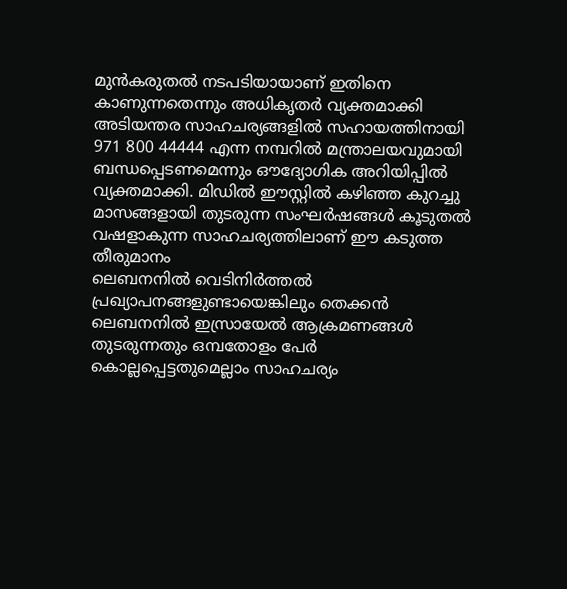മുൻകരുതൽ നടപടിയായാണ് ഇതിനെ കാണുന്നതെന്നും അധികൃതർ വ്യക്തമാക്കി
അടിയന്തര സാഹചര്യങ്ങളിൽ സഹായത്തിനായി 971 800 44444 എന്ന നമ്പറിൽ മന്ത്രാലയവുമായി ബന്ധപ്പെടണമെന്നും ഔദ്യോഗിക അറിയിപ്പിൽ വ്യക്തമാക്കി. മിഡിൽ ഈസ്റ്റിൽ കഴിഞ്ഞ കുറച്ചു മാസങ്ങളായി തുടരുന്ന സംഘർഷങ്ങൾ കൂടുതൽ വഷളാകുന്ന സാഹചര്യത്തിലാണ് ഈ കടുത്ത തീരുമാനം
ലെബനനിൽ വെടിനിർത്തൽ പ്രഖ്യാപനങ്ങളുണ്ടായെങ്കിലും തെക്കൻ ലെബനനിൽ ഇസ്രായേൽ ആക്രമണങ്ങൾ തുടരുന്നതും ഒമ്പതോളം പേർ കൊല്ലപ്പെട്ടതുമെല്ലാം സാഹചര്യം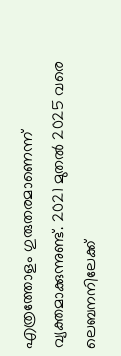എത്രത്തോളം ഗുരുതരമാണെന്ന് വ്യക്തമാക്കുന്നുണ്ട്. 2021 മുതൽ 2025 വരെ ലെബനനിലേക്ക്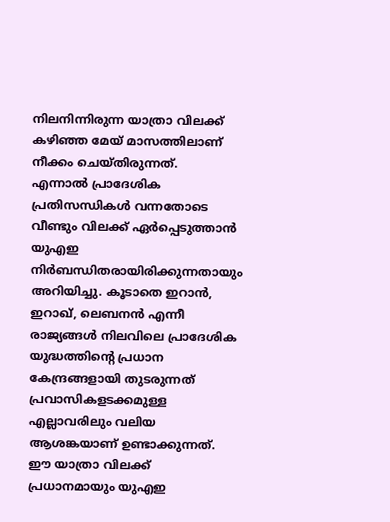നിലനിന്നിരുന്ന യാത്രാ വിലക്ക് കഴിഞ്ഞ മേയ് മാസത്തിലാണ് നീക്കം ചെയ്തിരുന്നത്.
എന്നാൽ പ്രാദേശിക പ്രതിസന്ധികൾ വന്നതോടെ വീണ്ടും വിലക്ക് ഏർപ്പെടുത്താൻ യുഎഇ നിർബന്ധിതരായിരിക്കുന്നതായും അറിയിച്ചു. കൂടാതെ ഇറാൻ, ഇറാഖ്, ലെബനൻ എന്നീ രാജ്യങ്ങൾ നിലവിലെ പ്രാദേശിക യുദ്ധത്തിന്റെ പ്രധാന കേന്ദ്രങ്ങളായി തുടരുന്നത് പ്രവാസികളടക്കമുള്ള എല്ലാവരിലും വലിയ ആശങ്കയാണ് ഉണ്ടാക്കുന്നത്.
ഈ യാത്രാ വിലക്ക് പ്രധാനമായും യുഎഇ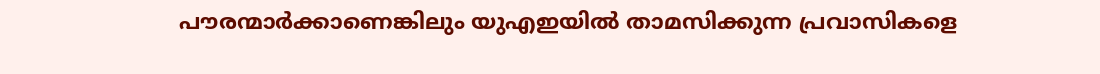പൗരന്മാർക്കാണെങ്കിലും യുഎഇയിൽ താമസിക്കുന്ന പ്രവാസികളെ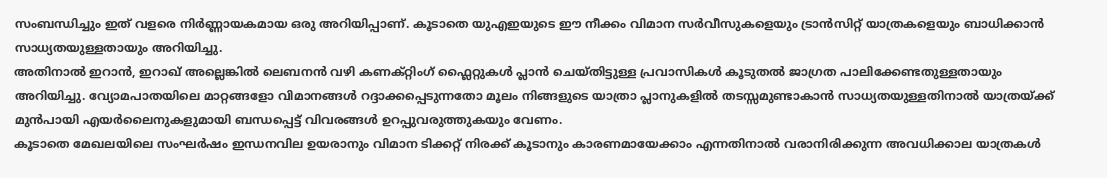സംബന്ധിച്ചും ഇത് വളരെ നിർണ്ണായകമായ ഒരു അറിയിപ്പാണ്. കൂടാതെ യുഎഇയുടെ ഈ നീക്കം വിമാന സർവീസുകളെയും ട്രാൻസിറ്റ് യാത്രകളെയും ബാധിക്കാൻ സാധ്യതയുള്ളതായും അറിയിച്ചു.
അതിനാൽ ഇറാൻ, ഇറാഖ് അല്ലെങ്കിൽ ലെബനൻ വഴി കണക്റ്റിംഗ് ഫ്ലൈറ്റുകൾ പ്ലാൻ ചെയ്തിട്ടുള്ള പ്രവാസികൾ കൂടുതൽ ജാഗ്രത പാലിക്കേണ്ടതുള്ളതായും അറിയിച്ചു. വ്യോമപാതയിലെ മാറ്റങ്ങളോ വിമാനങ്ങൾ റദ്ദാക്കപ്പെടുന്നതോ മൂലം നിങ്ങളുടെ യാത്രാ പ്ലാനുകളിൽ തടസ്സമുണ്ടാകാൻ സാധ്യതയുള്ളതിനാൽ യാത്രയ്ക്ക് മുൻപായി എയർലൈനുകളുമായി ബന്ധപ്പെട്ട് വിവരങ്ങൾ ഉറപ്പുവരുത്തുകയും വേണം.
കൂടാതെ മേഖലയിലെ സംഘർഷം ഇന്ധനവില ഉയരാനും വിമാന ടിക്കറ്റ് നിരക്ക് കൂടാനും കാരണമായേക്കാം എന്നതിനാൽ വരാനിരിക്കുന്ന അവധിക്കാല യാത്രകൾ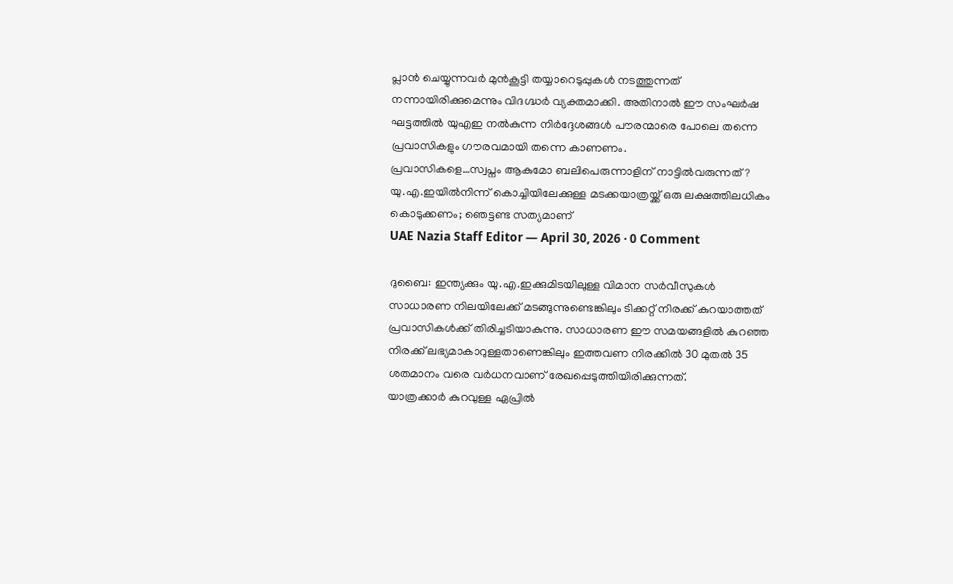പ്ലാൻ ചെയ്യുന്നവർ മുൻകൂട്ടി തയ്യാറെടുപ്പുകൾ നടത്തുന്നത് നന്നായിരിക്കുമെന്നും വിദഗ്ദ്ധർ വ്യക്തമാക്കി. അതിനാൽ ഈ സംഘർഷ ഘട്ടത്തിൽ യുഎഇ നൽകുന്ന നിർദ്ദേശങ്ങൾ പൗരന്മാരെ പോലെ തന്നെ പ്രവാസികളും ഗൗരവമായി തന്നെ കാണണം.
പ്രവാസികളെ…സ്വപ്നം ആകുമോ ബലിപെരുന്നാളിന് നാട്ടിൽവരുന്നത് ? യു.എ.ഇയിൽനിന്ന് കൊച്ചിയിലേക്കുള്ള മടക്കയാത്രയ്ക്ക് ഒരു ലക്ഷത്തിലധികം കൊടുക്കണം; ഞെട്ടണ്ട സത്യമാണ്
UAE Nazia Staff Editor — April 30, 2026 · 0 Comment

ദുബൈ: ഇന്ത്യക്കും യു.എ.ഇക്കുമിടയിലുള്ള വിമാന സർവീസുകൾ സാധാരണ നിലയിലേക്ക് മടങ്ങുന്നുണ്ടെങ്കിലും ടിക്കറ്റ് നിരക്ക് കുറയാത്തത് പ്രവാസികൾക്ക് തിരിച്ചടിയാകുന്നു. സാധാരണ ഈ സമയങ്ങളിൽ കുറഞ്ഞ നിരക്ക് ലഭ്യമാകാറുള്ളതാണെങ്കിലും ഇത്തവണ നിരക്കിൽ 30 മുതൽ 35 ശതമാനം വരെ വർധനവാണ് രേഖപ്പെടുത്തിയിരിക്കുന്നത്.
യാത്രക്കാർ കുറവുള്ള ഏപ്രിൽ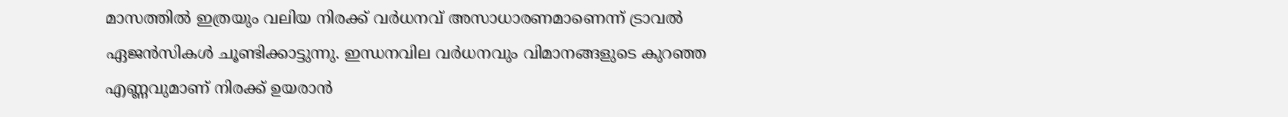മാസത്തിൽ ഇത്രയും വലിയ നിരക്ക് വർധനവ് അസാധാരണമാണെന്ന് ട്രാവൽ ഏജൻസികൾ ചൂണ്ടിക്കാട്ടുന്നു. ഇന്ധനവില വർധനവും വിമാനങ്ങളുടെ കുറഞ്ഞ എണ്ണവുമാണ് നിരക്ക് ഉയരാൻ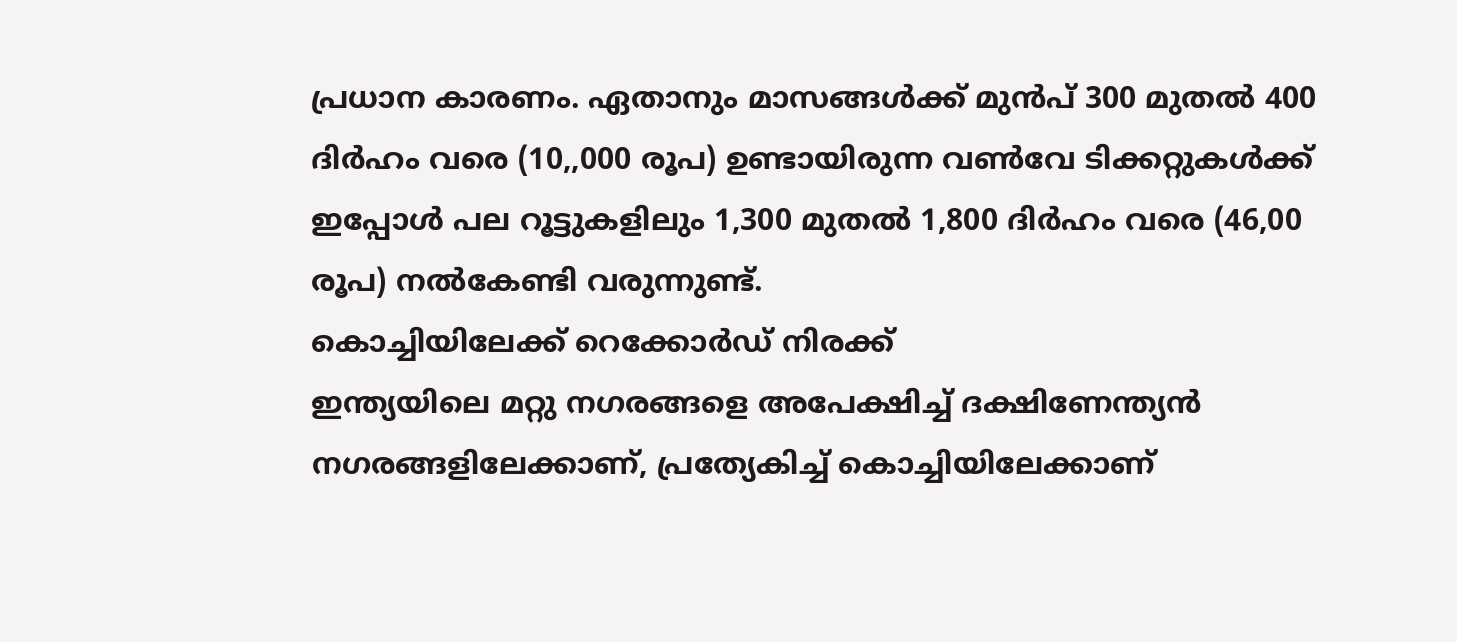പ്രധാന കാരണം. ഏതാനും മാസങ്ങൾക്ക് മുൻപ് 300 മുതൽ 400 ദിർഹം വരെ (10,,000 രൂപ) ഉണ്ടായിരുന്ന വൺവേ ടിക്കറ്റുകൾക്ക് ഇപ്പോൾ പല റൂട്ടുകളിലും 1,300 മുതൽ 1,800 ദിർഹം വരെ (46,00 രൂപ) നൽകേണ്ടി വരുന്നുണ്ട്.
കൊച്ചിയിലേക്ക് റെക്കോർഡ് നിരക്ക്
ഇന്ത്യയിലെ മറ്റു നഗരങ്ങളെ അപേക്ഷിച്ച് ദക്ഷിണേന്ത്യൻ നഗരങ്ങളിലേക്കാണ്, പ്രത്യേകിച്ച് കൊച്ചിയിലേക്കാണ്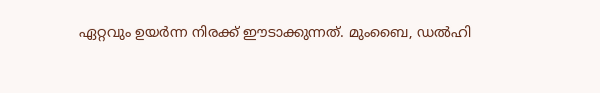ഏറ്റവും ഉയർന്ന നിരക്ക് ഈടാക്കുന്നത്. മുംബൈ, ഡൽഹി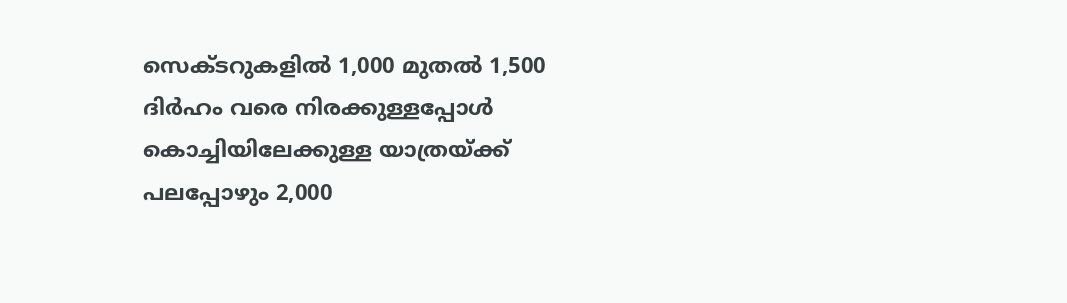സെക്ടറുകളിൽ 1,000 മുതൽ 1,500 ദിർഹം വരെ നിരക്കുള്ളപ്പോൾ കൊച്ചിയിലേക്കുള്ള യാത്രയ്ക്ക് പലപ്പോഴും 2,000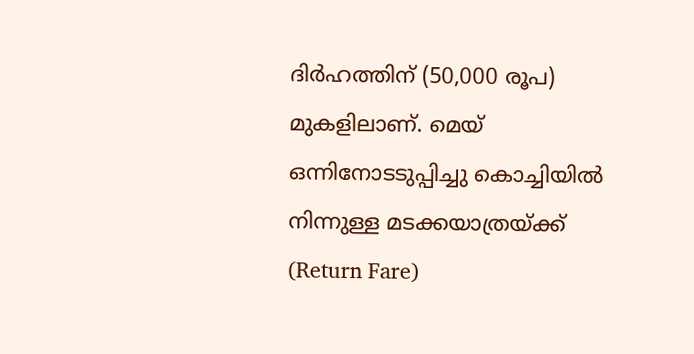ദിർഹത്തിന് (50,000 രൂപ) മുകളിലാണ്. മെയ് ഒന്നിനോടടുപ്പിച്ചു കൊച്ചിയിൽ നിന്നുള്ള മടക്കയാത്രയ്ക്ക് (Return Fare)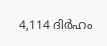4,114 ദിർഹം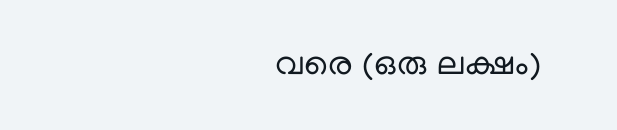വരെ (ഒരു ലക്ഷം)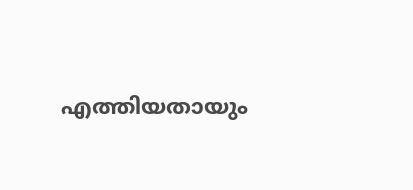എത്തിയതായും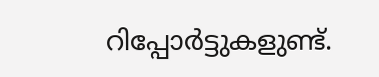റിപ്പോർട്ടുകളുണ്ട്.